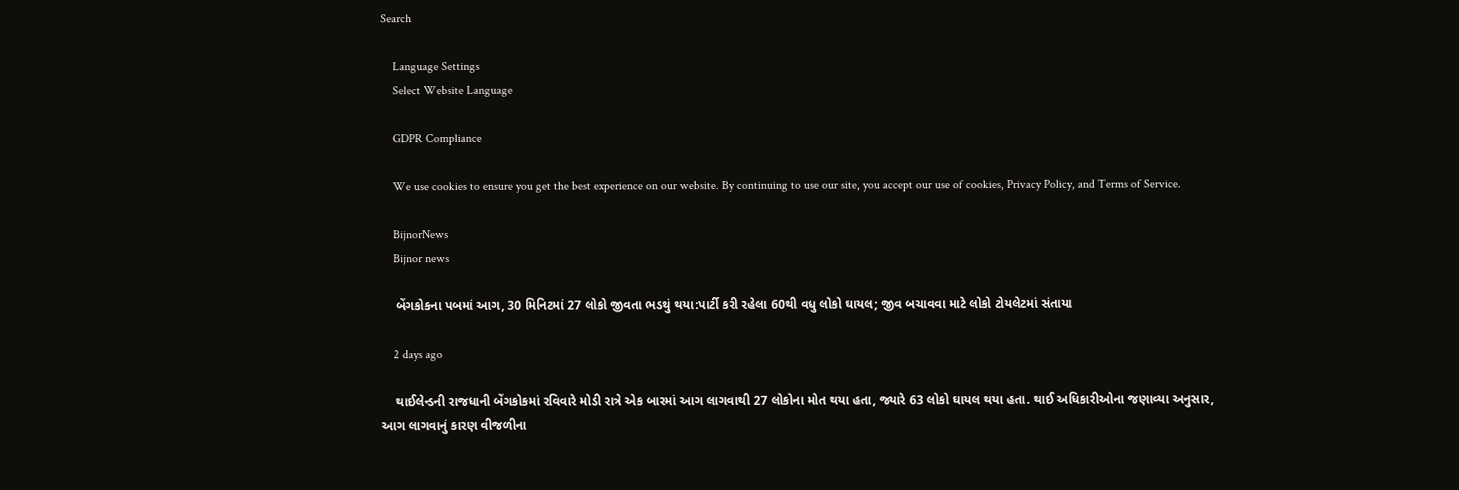Search

    Language Settings
    Select Website Language

    GDPR Compliance

    We use cookies to ensure you get the best experience on our website. By continuing to use our site, you accept our use of cookies, Privacy Policy, and Terms of Service.

    BijnorNews
    Bijnor news

    બેંગકોકના પબમાં આગ, 30 મિનિટમાં 27 લોકો જીવતા ભડથું થયા:પાર્ટી કરી રહેલા 60થી વધુ લોકો ઘાયલ; જીવ બચાવવા માટે લોકો ટોયલેટમાં સંતાયા

    2 days ago

    થાઈલેન્ડની રાજધાની બેંગકોકમાં રવિવારે મોડી રાત્રે એક બારમાં આગ લાગવાથી 27 લોકોના મોત થયા હતા, જ્યારે 63 લોકો ઘાયલ થયા હતા. થાઈ અધિકારીઓના જણાવ્યા અનુસાર, આગ લાગવાનું કારણ વીજળીના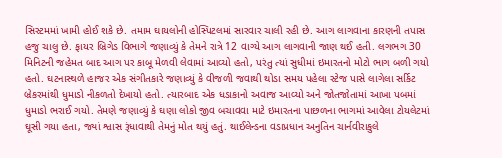સિસ્ટમમાં ખામી હોઈ શકે છે. તમામ ઘાયલોની હોસ્પિટલમાં સારવાર ચાલી રહી છે. આગ લાગવાના કારણની તપાસ હજુ ચાલુ છે. ફાયર બ્રિગેડ વિભાગે જણાવ્યું કે તેમને રાત્રે 12 વાગ્યે આગ લાગવાની જાણ થઈ હતી. લગભગ 30 મિનિટની જહેમત બાદ આગ પર કાબૂ મેળવી લેવામાં આવ્યો હતો, પરંતુ ત્યાં સુધીમાં ઇમારતનો મોટો ભાગ બળી ગયો હતો. ઘટનાસ્થળે હાજર એક સંગીતકારે જણાવ્યું કે વીજળી જવાથી થોડા સમય પહેલા સ્ટેજ પાસે લાગેલા સર્કિટ બ્રેકરમાંથી ધુમાડો નીકળતો દેખાયો હતો. ત્યારબાદ એક ધડાકાનો અવાજ આવ્યો અને જોતજોતામાં આખા પબમાં ધુમાડો ભરાઈ ગયો. તેમણે જણાવ્યું કે ઘણા લોકો જીવ બચાવવા માટે ઇમારતના પાછળના ભાગમાં આવેલા ટોયલેટમાં ઘૂસી ગયા હતા, જ્યાં શ્વાસ રૂંધાવાથી તેમનું મોત થયું હતું. થાઈલેન્ડના વડાપ્રધાન અનુતિન ચાર્નવીરાકુલે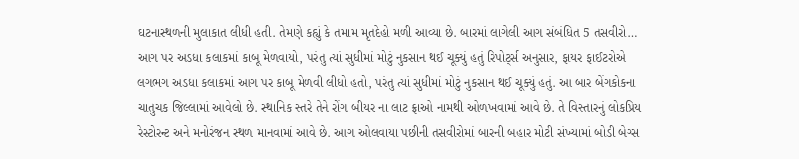ઘટનાસ્થળની મુલાકાત લીધી હતી. તેમણે કહ્યું કે તમામ મૃતદેહો મળી આવ્યા છે. બારમાં લાગેલી આગ સંબંધિત 5 તસવીરો… આગ પર અડધા કલાકમાં કાબૂ મેળવાયો, પરંતુ ત્યાં સુધીમાં મોટું નુકસાન થઈ ચૂક્યું હતું રિપોર્ટ્સ અનુસાર, ફાયર ફાઈટરોએ લગભગ અડધા કલાકમાં આગ પર કાબૂ મેળવી લીધો હતો, પરંતુ ત્યાં સુધીમાં મોટું નુકસાન થઈ ચૂક્યું હતું. આ બાર બેંગકોકના ચાતુચક જિલ્લામાં આવેલો છે. સ્થાનિક સ્તરે તેને રોંગ બીયર ના લાટ ફ્રાઓ નામથી ઓળખવામાં આવે છે. તે વિસ્તારનું લોકપ્રિય રેસ્ટોરન્ટ અને મનોરંજન સ્થળ માનવામાં આવે છે. આગ ઓલવાયા પછીની તસવીરોમાં બારની બહાર મોટી સંખ્યામાં બોડી બેગ્સ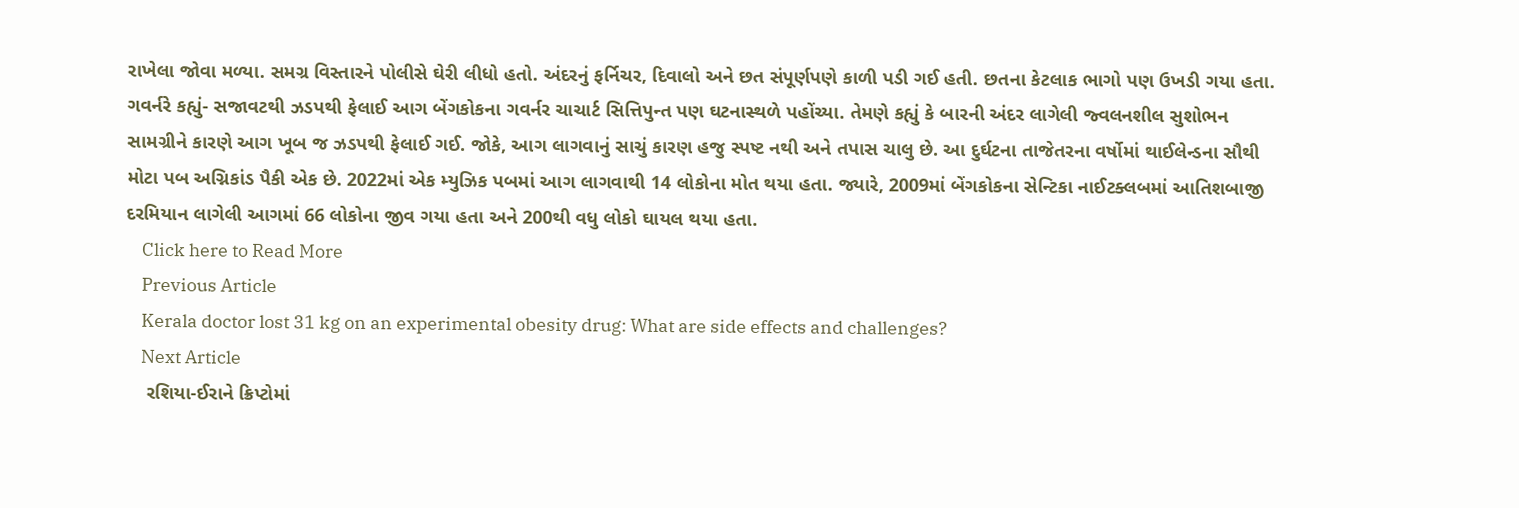રાખેલા જોવા મળ્યા. સમગ્ર વિસ્તારને પોલીસે ઘેરી લીધો હતો. અંદરનું ફર્નિચર, દિવાલો અને છત સંપૂર્ણપણે કાળી પડી ગઈ હતી. છતના કેટલાક ભાગો પણ ઉખડી ગયા હતા. ગવર્નરે કહ્યું- સજાવટથી ઝડપથી ફેલાઈ આગ બેંગકોકના ગવર્નર ચાચાર્ટ સિત્તિપુન્ત પણ ઘટનાસ્થળે પહોંચ્યા. તેમણે કહ્યું કે બારની અંદર લાગેલી જ્વલનશીલ સુશોભન સામગ્રીને કારણે આગ ખૂબ જ ઝડપથી ફેલાઈ ગઈ. જોકે, આગ લાગવાનું સાચું કારણ હજુ સ્પષ્ટ નથી અને તપાસ ચાલુ છે. આ દુર્ઘટના તાજેતરના વર્ષોમાં થાઈલેન્ડના સૌથી મોટા પબ અગ્નિકાંડ પૈકી એક છે. 2022માં એક મ્યુઝિક પબમાં આગ લાગવાથી 14 લોકોના મોત થયા હતા. જ્યારે, 2009માં બેંગકોકના સેન્ટિકા નાઈટક્લબમાં આતિશબાજી દરમિયાન લાગેલી આગમાં 66 લોકોના જીવ ગયા હતા અને 200થી વધુ લોકો ઘાયલ થયા હતા.
    Click here to Read More
    Previous Article
    Kerala doctor lost 31 kg on an experimental obesity drug: What are side effects and challenges?
    Next Article
    રશિયા-ઈરાને ક્રિપ્ટોમાં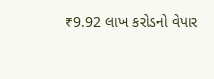₹9.92 લાખ કરોડનો વેપાર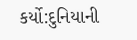કર્યો:દુનિયાની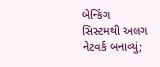બેન્કિંગ સિસ્ટમથી અલગ નેટવર્ક બનાવ્યું;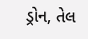ડ્રોન, તેલ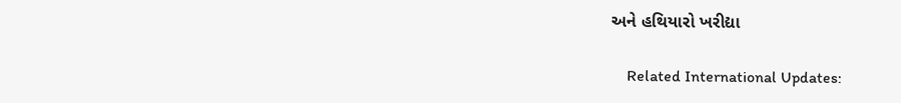અને હથિયારો ખરીદ્યા

    Related International Updates: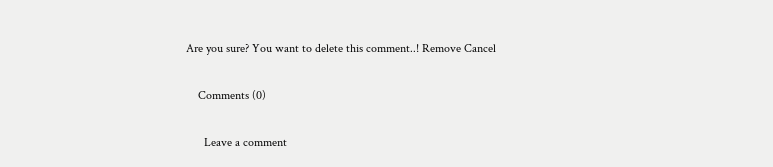Are you sure? You want to delete this comment..! Remove Cancel

    Comments (0)

      Leave a comment